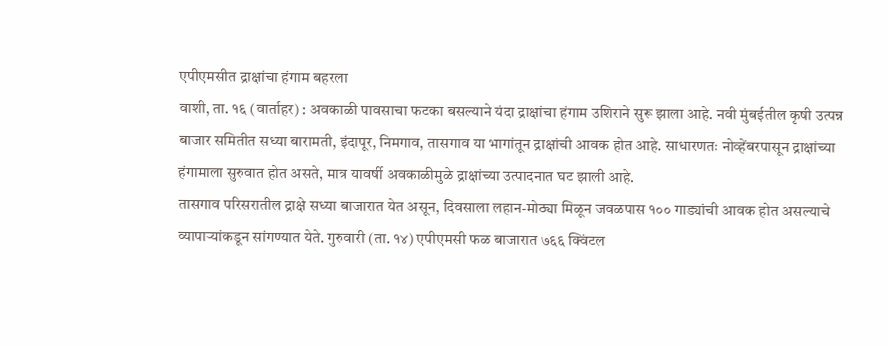एपीएमसीत द्राक्षांचा हंगाम बहरला
वाशी, ता. १६ (वार्ताहर) : अवकाळी पावसाचा फटका बसल्याने यंदा द्राक्षांचा हंगाम उशिराने सुरू झाला आहे. नवी मुंबईतील कृषी उत्पन्न बाजार समितीत सध्या बारामती, इंदापूर, निमगाव, तासगाव या भागांतून द्राक्षांची आवक होत आहे. साधारणतः नोव्हेंबरपासून द्राक्षांच्या हंगामाला सुरुवात होत असते, मात्र यावर्षी अवकाळीमुळे द्राक्षांच्या उत्पादनात घट झाली आहे.
तासगाव परिसरातील द्राक्षे सध्या बाजारात येत असून, दिवसाला लहान-मोठ्या मिळून जवळपास १०० गाड्यांची आवक होत असल्याचे व्यापाऱ्यांकडून सांगण्यात येते. गुरुवारी (ता. १४) एपीएमसी फळ बाजारात ७६६ क्विंटल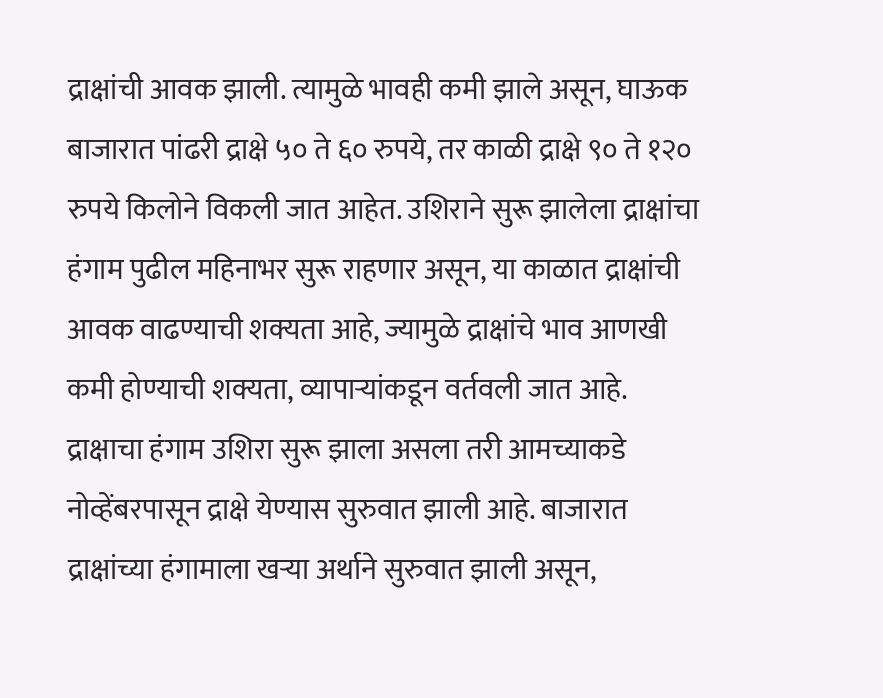द्राक्षांची आवक झाली. त्यामुळे भावही कमी झाले असून, घाऊक बाजारात पांढरी द्राक्षे ५० ते ६० रुपये, तर काळी द्राक्षे ९० ते १२० रुपये किलोने विकली जात आहेत. उशिराने सुरू झालेला द्राक्षांचा हंगाम पुढील महिनाभर सुरू राहणार असून, या काळात द्राक्षांची आवक वाढण्याची शक्यता आहे, ज्यामुळे द्राक्षांचे भाव आणखी कमी होण्याची शक्यता, व्यापाऱ्यांकडून वर्तवली जात आहे.
द्राक्षाचा हंगाम उशिरा सुरू झाला असला तरी आमच्याकडे नोव्हेंबरपासून द्राक्षे येण्यास सुरुवात झाली आहे. बाजारात द्राक्षांच्या हंगामाला खऱ्या अर्थाने सुरुवात झाली असून,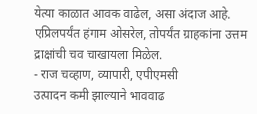येत्या काळात आवक वाढेल, असा अंदाज आहे. एप्रिलपर्यंत हंगाम ओसरेल, तोपर्यंत ग्राहकांना उत्तम द्राक्षांची चव चाखायला मिळेल.
- राज चव्हाण, व्यापारी, एपीएमसी
उत्पादन कमी झाल्याने भाववाढ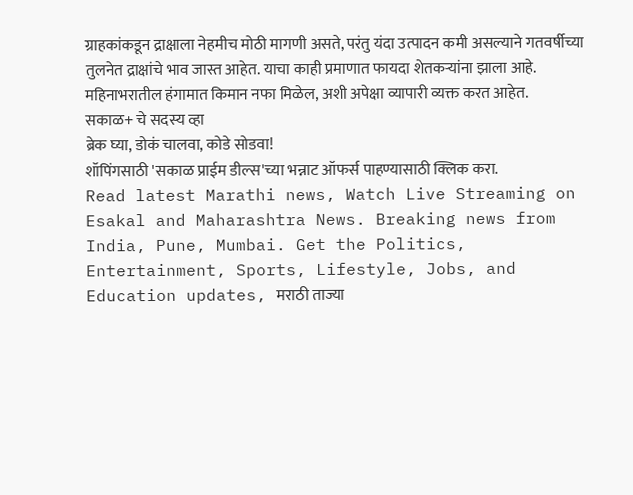ग्राहकांकडून द्राक्षाला नेहमीच मोठी मागणी असते, परंतु यंदा उत्पादन कमी असल्याने गतवर्षीच्या तुलनेत द्राक्षांचे भाव जास्त आहेत. याचा काही प्रमाणात फायदा शेतकऱ्यांना झाला आहे. महिनाभरातील हंगामात किमान नफा मिळेल, अशी अपेक्षा व्यापारी व्यक्त करत आहेत.
सकाळ+ चे सदस्य व्हा
ब्रेक घ्या, डोकं चालवा, कोडे सोडवा!
शॉपिंगसाठी 'सकाळ प्राईम डील्स'च्या भन्नाट ऑफर्स पाहण्यासाठी क्लिक करा.
Read latest Marathi news, Watch Live Streaming on Esakal and Maharashtra News. Breaking news from India, Pune, Mumbai. Get the Politics, Entertainment, Sports, Lifestyle, Jobs, and Education updates, मराठी ताज्या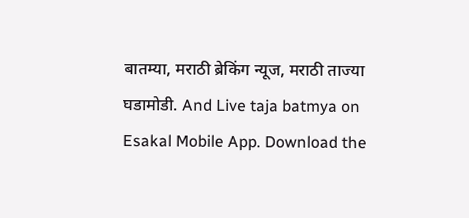बातम्या, मराठी ब्रेकिंग न्यूज, मराठी ताज्या घडामोडी. And Live taja batmya on Esakal Mobile App. Download the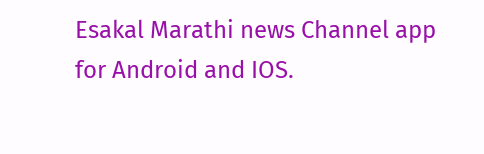Esakal Marathi news Channel app for Android and IOS.